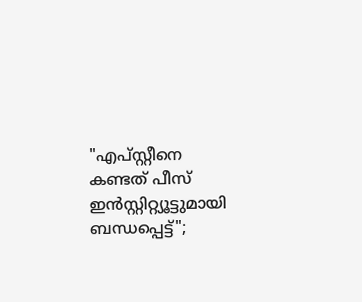"എപ്‌സ്റ്റീനെ കണ്ടത് പീസ് ഇൻസ്റ്റിറ്റ്യൂട്ടുമായി ബന്ധപ്പെട്ട്";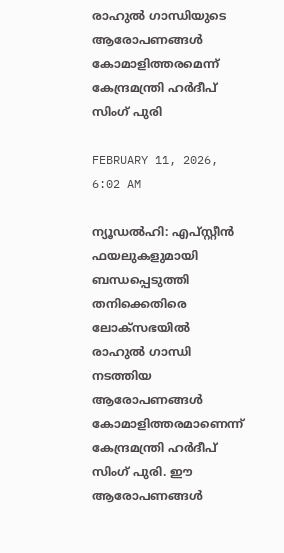രാഹുൽ ഗാന്ധിയുടെ ആരോപണങ്ങൾ കോമാളിത്തരമെന്ന് കേന്ദ്രമന്ത്രി ഹർദീപ് സിംഗ് പുരി

FEBRUARY 11, 2026, 6:02 AM

ന്യൂഡൽഹി: എപ്‌സ്റ്റീൻ ഫയലുകളുമായി ബന്ധപ്പെടുത്തി തനിക്കെതിരെ ലോക്‌സഭയിൽ രാഹുൽ ഗാന്ധി നടത്തിയ ആരോപണങ്ങൾ കോമാളിത്തരമാണെന്ന് കേന്ദ്രമന്ത്രി ഹർദീപ് സിംഗ് പുരി. ഈ ആരോപണങ്ങൾ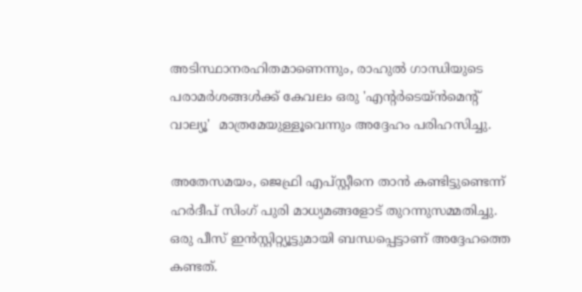അടിസ്ഥാനരഹിതമാണെന്നും, രാഹുൽ ഗാന്ധിയുടെ പരാമർശങ്ങൾക്ക് കേവലം ഒരു 'എന്റർടെയ്ൻമെന്റ് വാല്യൂ'  മാത്രമേയുള്ളൂവെന്നും അദ്ദേഹം പരിഹസിച്ചു.

അതേസമയം, ജെഫ്രി എപ്‌സ്റ്റീനെ താൻ കണ്ടിട്ടുണ്ടെന്ന് ഹർദീപ് സിംഗ് പുരി മാധ്യമങ്ങളോട് തുറന്നുസമ്മതിച്ചു. ഒരു പീസ് ഇൻസ്റ്റിറ്റ്യൂട്ടുമായി ബന്ധപ്പെട്ടാണ് അദ്ദേഹത്തെ കണ്ടത്.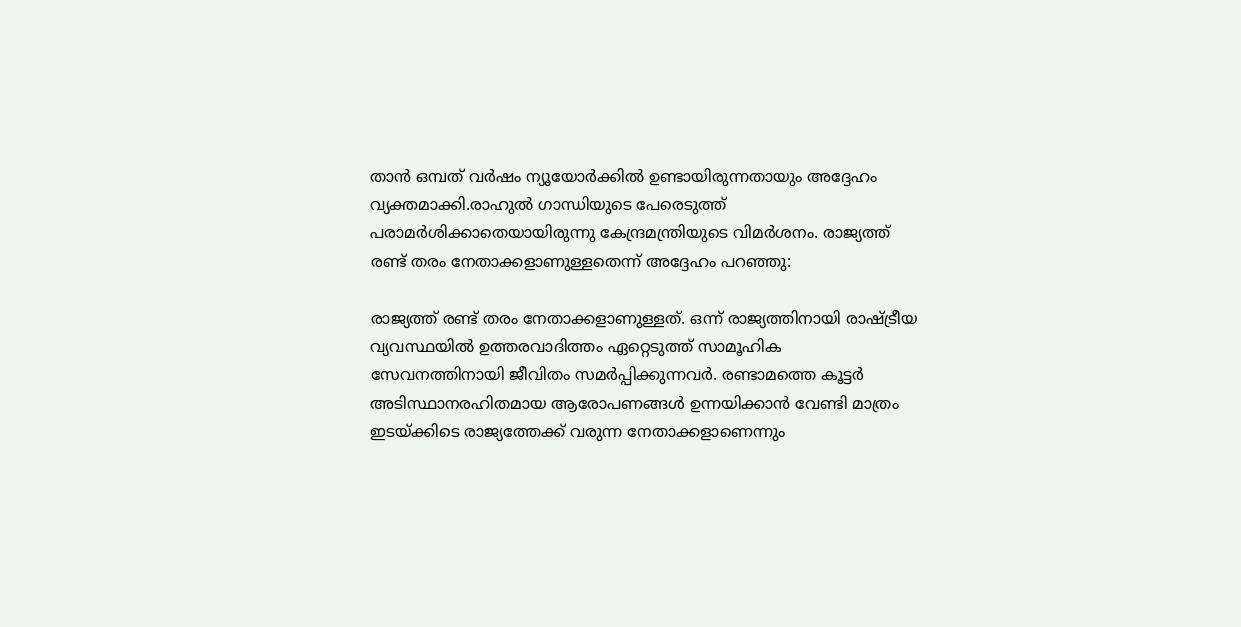താൻ ഒമ്പത് വർഷം ന്യൂയോർക്കിൽ ഉണ്ടായിരുന്നതായും അദ്ദേഹം വ്യക്തമാക്കി.രാഹുൽ ഗാന്ധിയുടെ പേരെടുത്ത് പരാമർശിക്കാതെയായിരുന്നു കേന്ദ്രമന്ത്രിയുടെ വിമർശനം. രാജ്യത്ത് രണ്ട് തരം നേതാക്കളാണുള്ളതെന്ന് അദ്ദേഹം പറഞ്ഞു:

രാജ്യത്ത് രണ്ട് തരം നേതാക്കളാണുള്ളത്. ഒന്ന് രാജ്യത്തിനായി രാഷ്ട്രീയ വ്യവസ്ഥയിൽ ഉത്തരവാദിത്തം ഏറ്റെടുത്ത് സാമൂഹിക സേവനത്തിനായി ജീവിതം സമർപ്പിക്കുന്നവർ. രണ്ടാമത്തെ കൂട്ടർ അടിസ്ഥാനരഹിതമായ ആരോപണങ്ങൾ ഉന്നയിക്കാൻ വേണ്ടി മാത്രം ഇടയ്ക്കിടെ രാജ്യത്തേക്ക് വരുന്ന നേതാക്കളാണെന്നും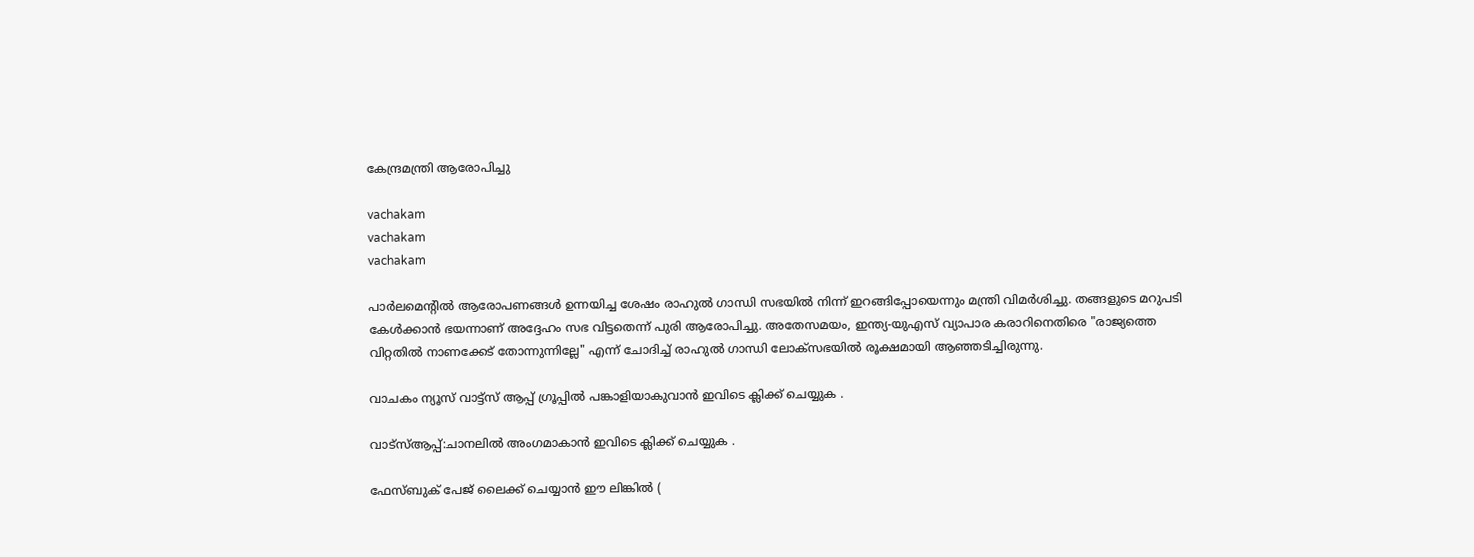കേന്ദ്രമന്ത്രി ആരോപിച്ചു

vachakam
vachakam
vachakam

പാർലമെന്റിൽ ആരോപണങ്ങൾ ഉന്നയിച്ച ശേഷം രാഹുൽ ഗാന്ധി സഭയിൽ നിന്ന് ഇറങ്ങിപ്പോയെന്നും മന്ത്രി വിമർശിച്ചു. തങ്ങളുടെ മറുപടി കേൾക്കാൻ ഭയന്നാണ് അദ്ദേഹം സഭ വിട്ടതെന്ന് പുരി ആരോപിച്ചു. അതേസമയം, ഇന്ത്യ-യുഎസ് വ്യാപാര കരാറിനെതിരെ "രാജ്യത്തെ വിറ്റതിൽ നാണക്കേട് തോന്നുന്നില്ലേ" എന്ന് ചോദിച്ച് രാഹുൽ ഗാന്ധി ലോക്‌സഭയിൽ രൂക്ഷമായി ആഞ്ഞടിച്ചിരുന്നു.

വാചകം ന്യൂസ് വാട്ട്സ് ആപ്പ് ഗ്രൂപ്പിൽ പങ്കാളിയാകുവാൻ ഇവിടെ ക്ലിക്ക് ചെയ്യുക .

വാട്സ്ആപ്പ്:ചാനലിൽ അംഗമാകാൻ ഇവിടെ ക്ലിക്ക് ചെയ്യുക .

ഫേസ്ബുക് പേജ് ലൈക്ക് ചെയ്യാൻ ഈ ലിങ്കിൽ (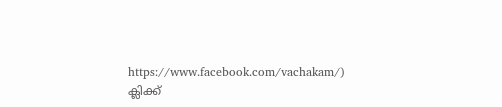https://www.facebook.com/vachakam/) ക്ലിക്ക്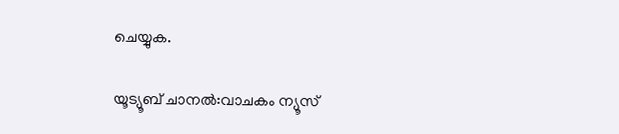ചെയ്യുക.

യൂട്യൂബ് ചാനൽ:വാചകം ന്യൂസ്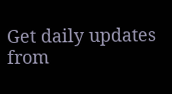Get daily updates from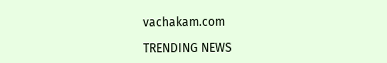vachakam.com

TRENDING NEWS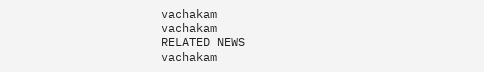vachakam
vachakam
RELATED NEWS
vachakam